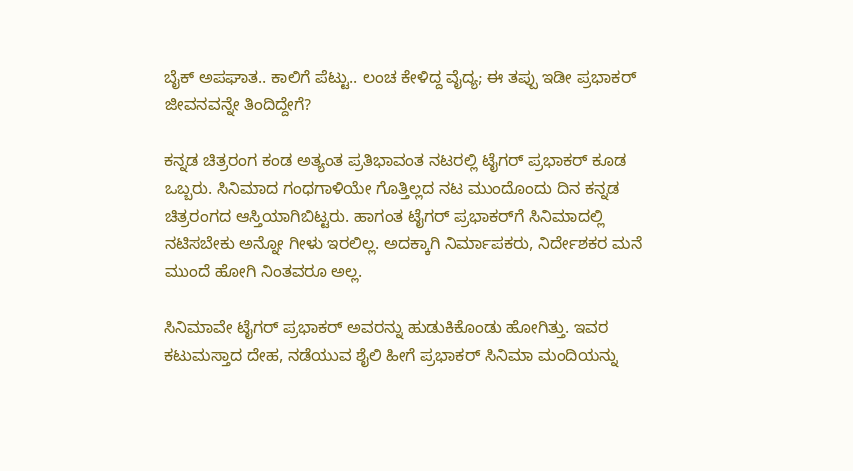ಬೈಕ್ ಅಪಘಾತ.. ಕಾಲಿಗೆ ಪೆಟ್ಟು.. ಲಂಚ ಕೇಳಿದ್ದ ವೈದ್ಯ; ಈ ತಪ್ಪು ಇಡೀ ಪ್ರಭಾಕರ್ ಜೀವನವನ್ನೇ ತಿಂದಿದ್ದೇಗೆ?

ಕನ್ನಡ ಚಿತ್ರರಂಗ ಕಂಡ ಅತ್ಯಂತ ಪ್ರತಿಭಾವಂತ ನಟರಲ್ಲಿ ಟೈಗರ್ ಪ್ರಭಾಕರ್ ಕೂಡ ಒಬ್ಬರು. ಸಿನಿಮಾದ ಗಂಧಗಾಳಿಯೇ ಗೊತ್ತಿಲ್ಲದ ನಟ ಮುಂದೊಂದು ದಿನ ಕನ್ನಡ ಚಿತ್ರರಂಗದ ಆಸ್ತಿಯಾಗಿಬಿಟ್ಟರು. ಹಾಗಂತ ಟೈಗರ್ ಪ್ರಭಾಕರ್‌ಗೆ ಸಿನಿಮಾದಲ್ಲಿ ನಟಿಸಬೇಕು ಅನ್ನೋ ಗೀಳು ಇರಲಿಲ್ಲ. ಅದಕ್ಕಾಗಿ ನಿರ್ಮಾಪಕರು, ನಿರ್ದೇಶಕರ ಮನೆ ಮುಂದೆ ಹೋಗಿ ನಿಂತವರೂ ಅಲ್ಲ.

ಸಿನಿಮಾವೇ ಟೈಗರ್ ಪ್ರಭಾಕರ್ ಅವರನ್ನು ಹುಡುಕಿಕೊಂಡು ಹೋಗಿತ್ತು. ಇವರ ಕಟುಮಸ್ತಾದ ದೇಹ, ನಡೆಯುವ ಶೈಲಿ ಹೀಗೆ ಪ್ರಭಾಕರ್ ಸಿನಿಮಾ ಮಂದಿಯನ್ನು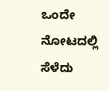ಒಂದೇ ನೋಟದಲ್ಲಿ ಸೆಳೆದು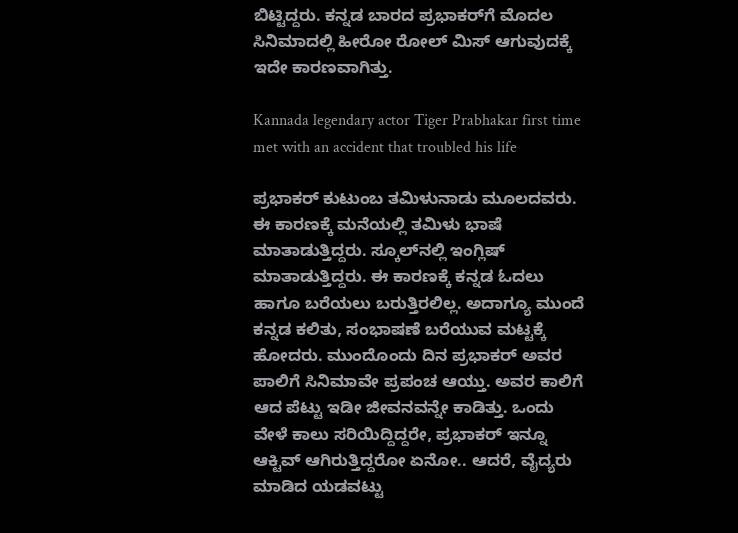ಬಿಟ್ಟಿದ್ದರು. ಕನ್ನಡ ಬಾರದ ಪ್ರಭಾಕರ್‌ಗೆ ಮೊದಲ ಸಿನಿಮಾದಲ್ಲಿ ಹೀರೋ ರೋಲ್ ಮಿಸ್ ಆಗುವುದಕ್ಕೆ ಇದೇ ಕಾರಣವಾಗಿತ್ತು.

Kannada legendary actor Tiger Prabhakar first time met with an accident that troubled his life

ಪ್ರಭಾಕರ್ ಕುಟುಂಬ ತಮಿಳುನಾಡು ಮೂಲದವರು. ಈ ಕಾರಣಕ್ಕೆ ಮನೆಯಲ್ಲಿ ತಮಿಳು ಭಾಷೆ ಮಾತಾಡುತ್ತಿದ್ದರು. ಸ್ಕೂಲ್‌ನಲ್ಲಿ ಇಂಗ್ಲಿಷ್ ಮಾತಾಡುತ್ತಿದ್ದರು. ಈ ಕಾರಣಕ್ಕೆ ಕನ್ನಡ ಓದಲು ಹಾಗೂ ಬರೆಯಲು ಬರುತ್ತಿರಲಿಲ್ಲ. ಅದಾಗ್ಯೂ ಮುಂದೆ ಕನ್ನಡ ಕಲಿತು, ಸಂಭಾಷಣೆ ಬರೆಯುವ ಮಟ್ಟಕ್ಕೆ ಹೋದರು. ಮುಂದೊಂದು ದಿನ ಪ್ರಭಾಕರ್ ಅವರ ಪಾಲಿಗೆ ಸಿನಿಮಾವೇ ಪ್ರಪಂಚ ಆಯ್ತು. ಅವರ ಕಾಲಿಗೆ ಆದ ಪೆಟ್ಟು ಇಡೀ ಜೀವನವನ್ನೇ ಕಾಡಿತ್ತು. ಒಂದು ವೇಳೆ ಕಾಲು ಸರಿಯಿದ್ದಿದ್ದರೇ, ಪ್ರಭಾಕರ್ ಇನ್ನೂ ಆಕ್ಟಿವ್ ಆಗಿರುತ್ತಿದ್ದರೋ ಏನೋ.. ಆದರೆ, ವೈದ್ಯರು ಮಾಡಿದ ಯಡವಟ್ಟು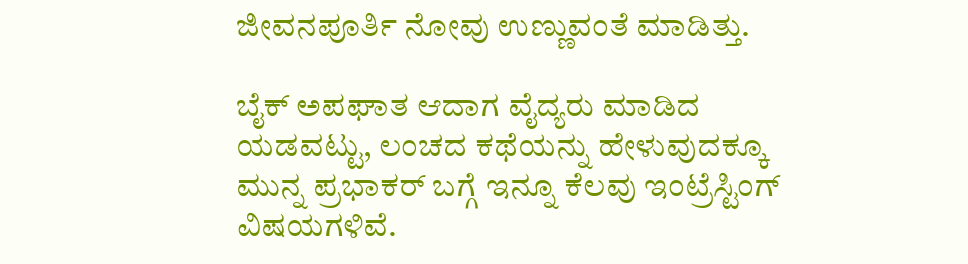ಜೀವನಪೂರ್ತಿ ನೋವು ಉಣ್ಣುವಂತೆ ಮಾಡಿತ್ತು.

ಬೈಕ್ ಅಪಘಾತ ಆದಾಗ ವೈದ್ಯರು ಮಾಡಿದ ಯಡವಟ್ಟು, ಲಂಚದ ಕಥೆಯನ್ನು ಹೇಳುವುದಕ್ಕೂ ಮುನ್ನ ಪ್ರಭಾಕರ್ ಬಗ್ಗೆ ಇನ್ನೂ ಕೆಲವು ಇಂಟ್ರೆಸ್ಟಿಂಗ್ ವಿಷಯಗಳಿವೆ.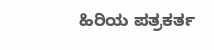ಹಿರಿಯ ಪತ್ರಕರ್ತ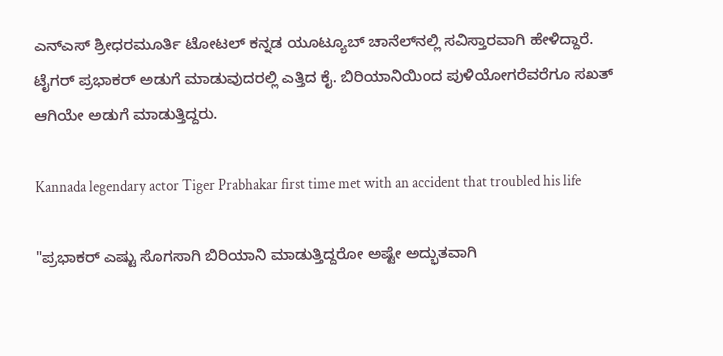ಎನ್‌ಎಸ್ ಶ್ರೀಧರಮೂರ್ತಿ ಟೋಟಲ್ ಕನ್ನಡ ಯೂಟ್ಯೂಬ್ ಚಾನೆಲ್‌ನಲ್ಲಿ ಸವಿಸ್ತಾರವಾಗಿ ಹೇಳಿದ್ದಾರೆ. ಟೈಗರ್ ಪ್ರಭಾಕರ್ ಅಡುಗೆ ಮಾಡುವುದರಲ್ಲಿ ಎತ್ತಿದ ಕೈ. ಬಿರಿಯಾನಿಯಿಂದ ಪುಳಿಯೋಗರೆವರೆಗೂ ಸಖತ್ ಆಗಿಯೇ ಅಡುಗೆ ಮಾಡುತ್ತಿದ್ದರು.

Kannada legendary actor Tiger Prabhakar first time met with an accident that troubled his life

"ಪ್ರಭಾಕರ್ ಎಷ್ಟು ಸೊಗಸಾಗಿ ಬಿರಿಯಾನಿ ಮಾಡುತ್ತಿದ್ದರೋ ಅಷ್ಟೇ ಅದ್ಭುತವಾಗಿ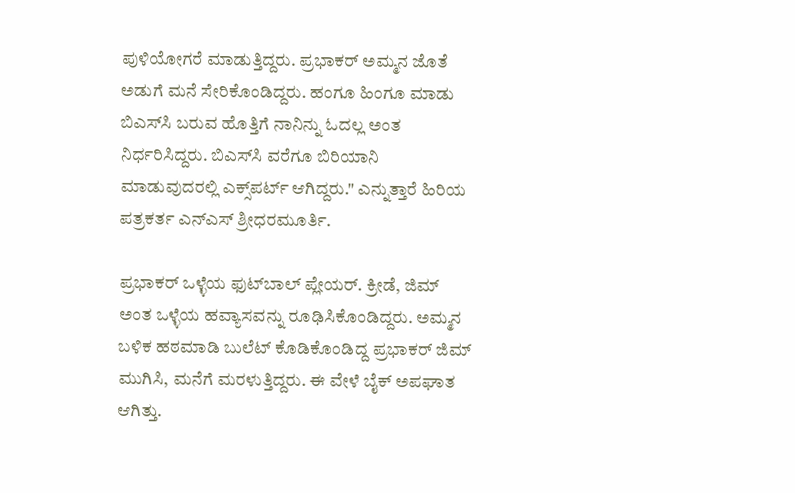ಪುಳಿಯೋಗರೆ ಮಾಡುತ್ತಿದ್ದರು. ಪ್ರಭಾಕರ್ ಅಮ್ಮನ ಜೊತೆ ಅಡುಗೆ ಮನೆ ಸೇರಿಕೊಂಡಿದ್ದರು. ಹಂಗೂ ಹಿಂಗೂ ಮಾಡು ಬಿಎಸ್‌ಸಿ ಬರುವ ಹೊತ್ತಿಗೆ ನಾನಿನ್ನು ಓದಲ್ಲ ಅಂತ ನಿರ್ಧರಿಸಿದ್ದರು. ಬಿಎಸ್‌ಸಿ ವರೆಗೂ ಬಿರಿಯಾನಿ ಮಾಡುವುದರಲ್ಲಿ ಎಕ್ಸ್‌ಪರ್ಟ್ ಆಗಿದ್ದರು." ಎನ್ನುತ್ತಾರೆ ಹಿರಿಯ ಪತ್ರಕರ್ತ ಎನ್‌ಎಸ್ ಶ್ರೀಧರಮೂರ್ತಿ.

ಪ್ರಭಾಕರ್‌ ಒಳ್ಳೆಯ ಫುಟ್‌ಬಾಲ್ ಪ್ಲೇಯರ್. ಕ್ರೀಡೆ, ಜಿಮ್ ಅಂತ ಒಳ್ಳೆಯ ಹವ್ಯಾಸವನ್ನು ರೂಢಿಸಿಕೊಂಡಿದ್ದರು. ಅಮ್ಮನ ಬಳಿಕ ಹಠಮಾಡಿ ಬುಲೆಟ್ ಕೊಡಿಕೊಂಡಿದ್ದ ಪ್ರಭಾಕರ್ ಜಿಮ್ ಮುಗಿಸಿ, ಮನೆಗೆ ಮರಳುತ್ತಿದ್ದರು. ಈ ವೇಳೆ ಬೈಕ್ ಅಪಘಾತ ಆಗಿತ್ತು.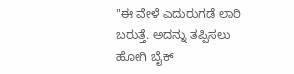"ಈ ವೇಳೆ ಎದುರುಗಡೆ ಲಾರಿ ಬರುತ್ತೆ. ಅದನ್ನು ತಪ್ಪಿಸಲು ಹೋಗಿ ಬೈಕ್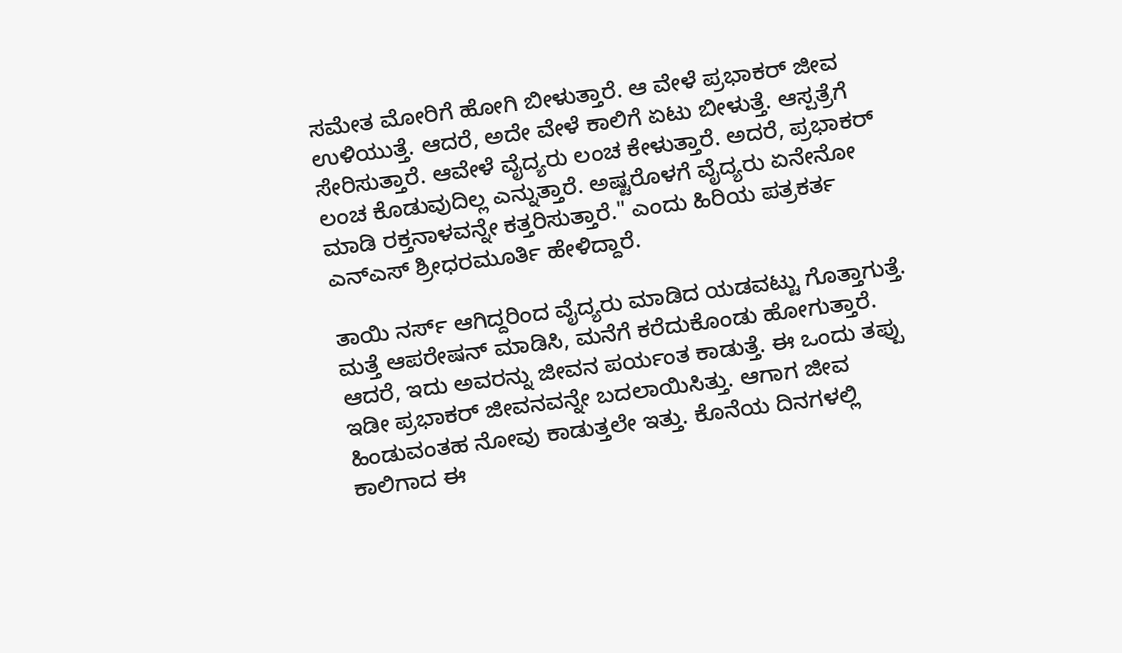ಸಮೇತ ಮೋರಿಗೆ ಹೋಗಿ ಬೀಳುತ್ತಾರೆ. ಆ ವೇಳೆ ಪ್ರಭಾಕರ್ ಜೀವ ಉಳಿಯುತ್ತೆ. ಆದರೆ, ಅದೇ ವೇಳೆ ಕಾಲಿಗೆ ಏಟು ಬೀಳುತ್ತೆ. ಆಸ್ಪತ್ರೆಗೆ ಸೇರಿಸುತ್ತಾರೆ. ಆವೇಳೆ ವೈದ್ಯರು ಲಂಚ ಕೇಳುತ್ತಾರೆ. ಅದರೆ, ಪ್ರಭಾಕರ್ ಲಂಚ ಕೊಡುವುದಿಲ್ಲ ಎನ್ನುತ್ತಾರೆ. ಅಷ್ಟರೊಳಗೆ ವೈದ್ಯರು ಏನೇನೋ ಮಾಡಿ ರಕ್ತನಾಳವನ್ನೇ ಕತ್ತರಿಸುತ್ತಾರೆ." ಎಂದು ಹಿರಿಯ ಪತ್ರಕರ್ತ ಎನ್‌ಎಸ್ ಶ್ರೀಧರಮೂರ್ತಿ ಹೇಳಿದ್ದಾರೆ.

ತಾಯಿ ನರ್ಸ್ ಆಗಿದ್ದರಿಂದ ವೈದ್ಯರು ಮಾಡಿದ ಯಡವಟ್ಟು ಗೊತ್ತಾಗುತ್ತೆ. ಮತ್ತೆ ಆಪರೇಷನ್ ಮಾಡಿಸಿ, ಮನೆಗೆ ಕರೆದುಕೊಂಡು ಹೋಗುತ್ತಾರೆ. ಆದರೆ, ಇದು ಅವರನ್ನು ಜೀವನ ಪರ್ಯಂತ ಕಾಡುತ್ತೆ. ಈ ಒಂದು ತಪ್ಪು ಇಡೀ ಪ್ರಭಾಕರ್ ಜೀವನವನ್ನೇ ಬದಲಾಯಿಸಿತ್ತು. ಆಗಾಗ ಜೀವ ಹಿಂಡುವಂತಹ ನೋವು ಕಾಡುತ್ತಲೇ ಇತ್ತು. ಕೊನೆಯ ದಿನಗಳಲ್ಲಿ ಕಾಲಿಗಾದ ಈ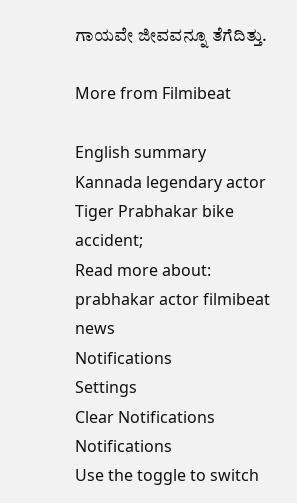ಗಾಯವೇ ಜೀವವನ್ನೂ ತೆಗೆದಿತ್ತು.

More from Filmibeat

English summary
Kannada legendary actor Tiger Prabhakar bike accident;
Read more about: prabhakar actor filmibeat news
Notifications
Settings
Clear Notifications
Notifications
Use the toggle to switch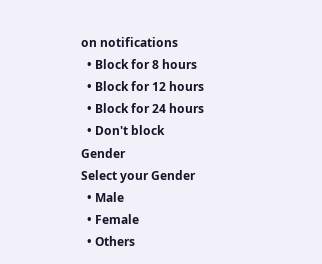on notifications
  • Block for 8 hours
  • Block for 12 hours
  • Block for 24 hours
  • Don't block
Gender
Select your Gender
  • Male
  • Female
  • Others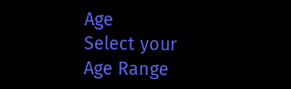Age
Select your Age Range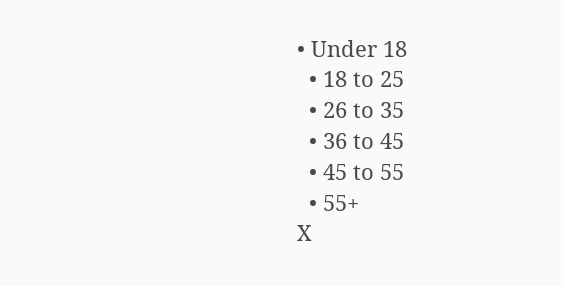• Under 18
  • 18 to 25
  • 26 to 35
  • 36 to 45
  • 45 to 55
  • 55+
X